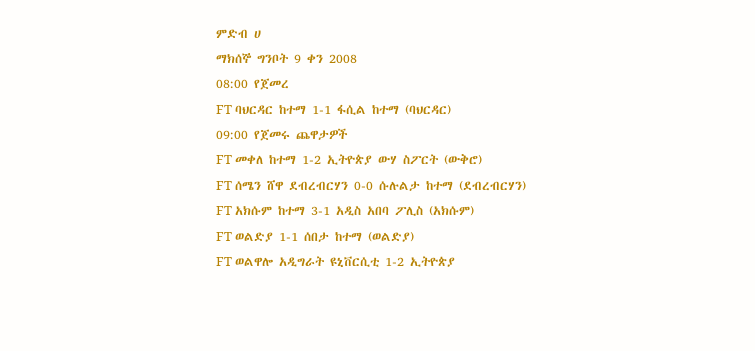ምድብ ሀ
ማክሰኞ ግንቦት 9 ቀን 2008
08:00 የጀመረ
FT ባህርዳር ከተማ 1-1 ፋሲል ከተማ (ባህርዳር)
09:00 የጀመሩ ጨዋታዎች
FT መቀለ ከተማ 1-2 ኢትዮጵያ ውሃ ስፖርት (ውቅሮ)
FT ሰሜን ሸዋ ደብረብርሃን 0-0 ሱሉልታ ከተማ (ደብረብርሃን)
FT አክሱም ከተማ 3-1 አዲስ አበባ ፖሊስ (አክሱም)
FT ወልድያ 1-1 ሰበታ ከተማ (ወልድያ)
FT ወልዋሎ አዲግራት ዩኒቨርሲቲ 1-2 ኢትዮጵያ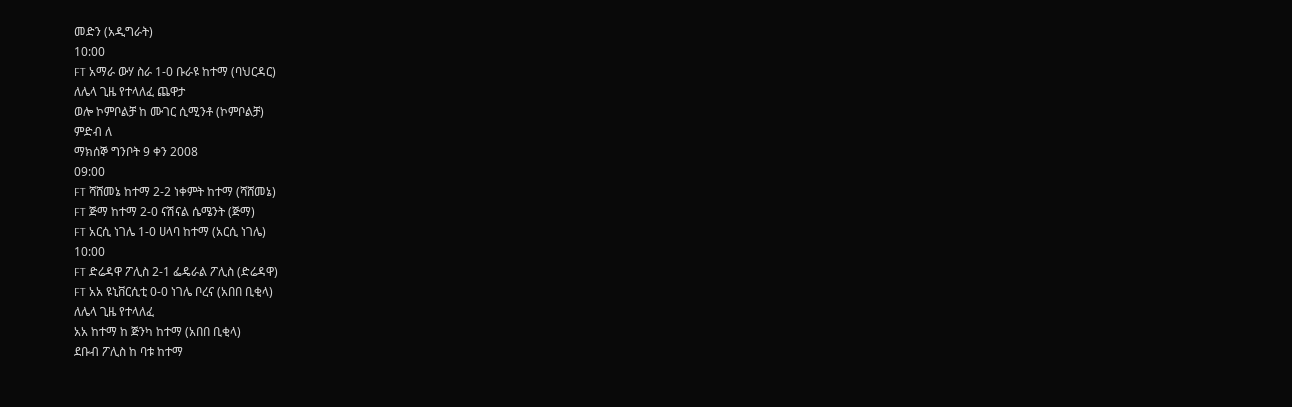መድን (አዲግራት)
10:00
FT አማራ ውሃ ስራ 1-0 ቡራዩ ከተማ (ባህርዳር)
ለሌላ ጊዜ የተላለፈ ጨዋታ
ወሎ ኮምቦልቻ ከ ሙገር ሲሚንቶ (ኮምቦልቻ)
ምድብ ለ
ማክሰኞ ግንቦት 9 ቀን 2008
09:00
FT ሻሸመኔ ከተማ 2-2 ነቀምት ከተማ (ሻሸመኔ)
FT ጅማ ከተማ 2-0 ናሽናል ሴሜንት (ጅማ)
FT አርሲ ነገሌ 1-0 ሀላባ ከተማ (አርሲ ነገሌ)
10:00
FT ድሬዳዋ ፖሊስ 2-1 ፌዴራል ፖሊስ (ድሬዳዋ)
FT አአ ዩኒቨርሲቲ 0-0 ነገሌ ቦረና (አበበ ቢቂላ)
ለሌላ ጊዜ የተላለፈ
አአ ከተማ ከ ጅንካ ከተማ (አበበ ቢቂላ)
ደቡብ ፖሊስ ከ ባቱ ከተማ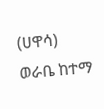(ሀዋሳ)
ወራቤ ከተማ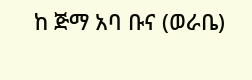ከ ጅማ አባ ቡና (ወራቤ)